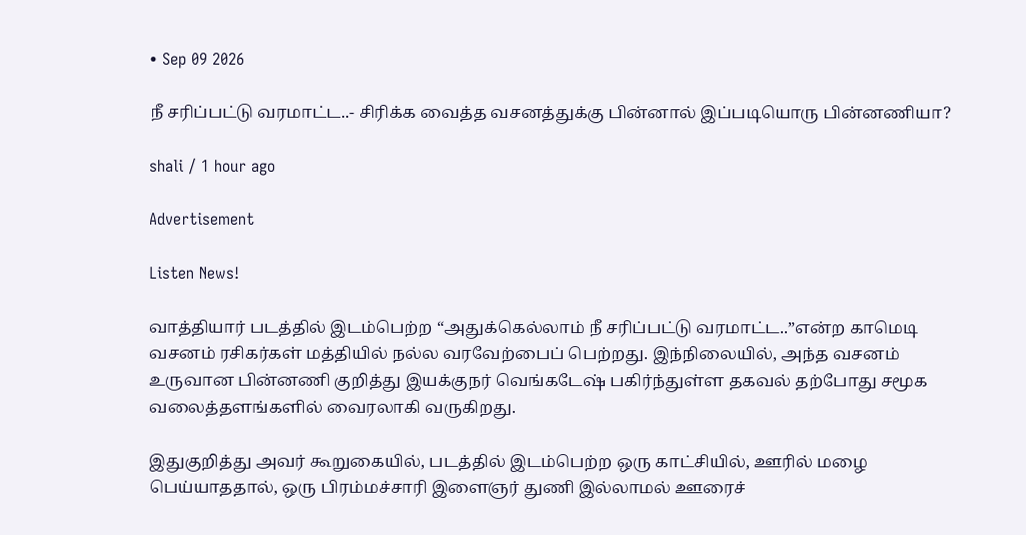• Sep 09 2026

நீ சரிப்பட்டு வரமாட்ட..- சிரிக்க வைத்த வசனத்துக்கு பின்னால் இப்படியொரு பின்னணியா?

shali / 1 hour ago

Advertisement

Listen News!

வாத்தியார் படத்தில் இடம்பெற்ற “அதுக்கெல்லாம் நீ சரிப்பட்டு வரமாட்ட..”என்ற காமெடி வசனம் ரசிகர்கள் மத்தியில் நல்ல வரவேற்பைப் பெற்றது. இந்நிலையில், அந்த வசனம் உருவான பின்னணி குறித்து இயக்குநர் வெங்கடேஷ் பகிர்ந்துள்ள தகவல் தற்போது சமூக வலைத்தளங்களில் வைரலாகி வருகிறது.

இதுகுறித்து அவர் கூறுகையில், படத்தில் இடம்பெற்ற ஒரு காட்சியில், ஊரில் மழை பெய்யாததால், ஒரு பிரம்மச்சாரி இளைஞர் துணி இல்லாமல் ஊரைச்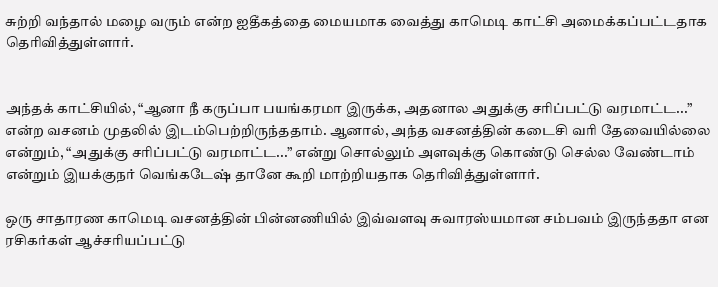சுற்றி வந்தால் மழை வரும் என்ற ஐதீகத்தை மையமாக வைத்து காமெடி காட்சி அமைக்கப்பட்டதாக தெரிவித்துள்ளார்.


அந்தக் காட்சியில், “ஆனா நீ கருப்பா பயங்கரமா இருக்க, அதனால அதுக்கு சரிப்பட்டு வரமாட்ட...” என்ற வசனம் முதலில் இடம்பெற்றிருந்ததாம். ஆனால், அந்த வசனத்தின் கடைசி வரி தேவையில்லை என்றும், “அதுக்கு சரிப்பட்டு வரமாட்ட...” என்று சொல்லும் அளவுக்கு கொண்டு செல்ல வேண்டாம் என்றும் இயக்குநர் வெங்கடேஷ் தானே கூறி மாற்றியதாக தெரிவித்துள்ளார்.

ஒரு சாதாரண காமெடி வசனத்தின் பின்னணியில் இவ்வளவு சுவாரஸ்யமான சம்பவம் இருந்ததா என ரசிகர்கள் ஆச்சரியப்பட்டு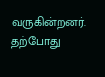வருகின்றனர். தற்போது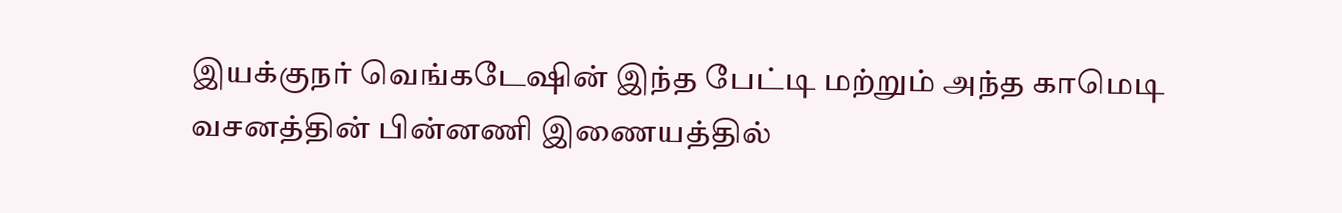இயக்குநர் வெங்கடேஷின் இந்த பேட்டி மற்றும் அந்த காமெடி வசனத்தின் பின்னணி இணையத்தில்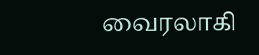வைரலாகி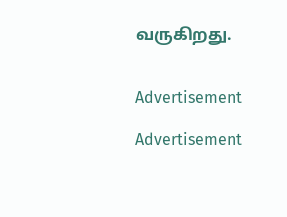வருகிறது.


Advertisement

Advertisement